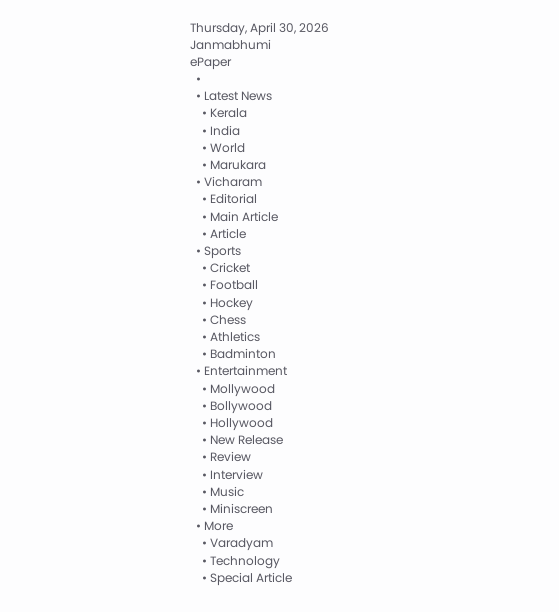Thursday, April 30, 2026
Janmabhumi
ePaper
  •
  • Latest News
    • Kerala
    • India
    • World
    • Marukara
  • Vicharam
    • Editorial
    • Main Article
    • Article
  • Sports
    • Cricket
    • Football
    • Hockey
    • Chess
    • Athletics
    • Badminton
  • Entertainment
    • Mollywood
    • Bollywood
    • Hollywood
    • New Release
    • Review
    • Interview
    • Music
    • Miniscreen
  • More
    • Varadyam
    • Technology
    • Special Article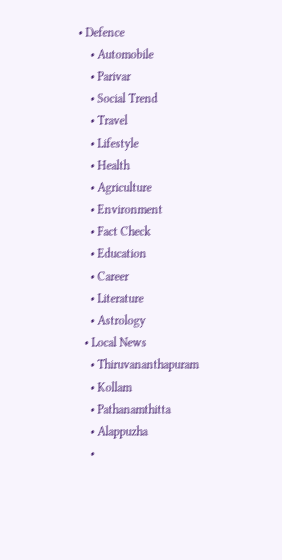• Defence
    • Automobile
    • Parivar
    • Social Trend
    • Travel
    • Lifestyle
    • Health
    • Agriculture
    • Environment
    • Fact Check
    • Education
    • Career
    • Literature
    • Astrology
  • Local News
    • Thiruvananthapuram
    • Kollam
    • Pathanamthitta
    • Alappuzha
    •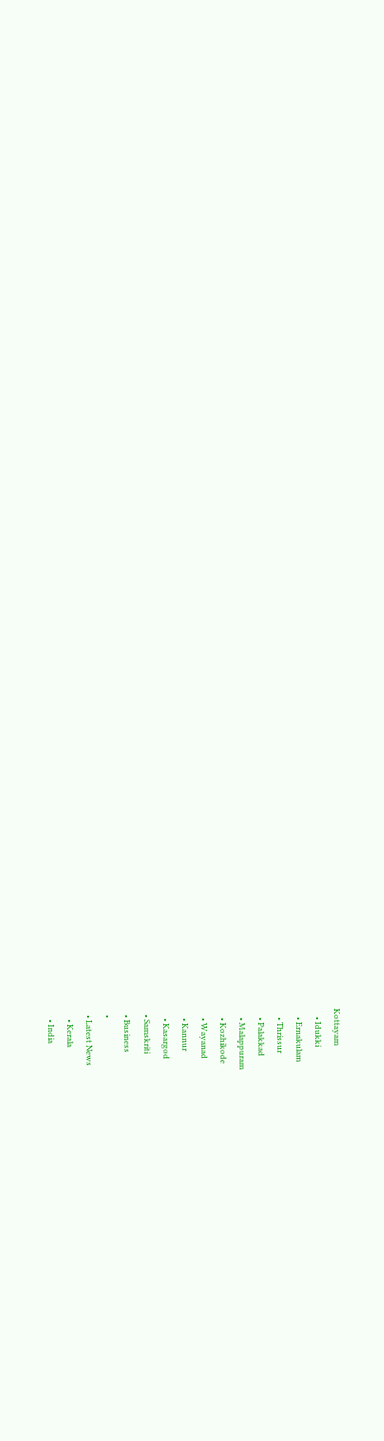Kottayam
    • Idukki
    • Ernakulam
    • Thrissur
    • Palakkad
    • Malappuram
    • Kozhikode
    • Wayanad
    • Kannur
    • Kasargod
  • Samskriti
  • Business
  •
  • Latest News
    • Kerala
    • India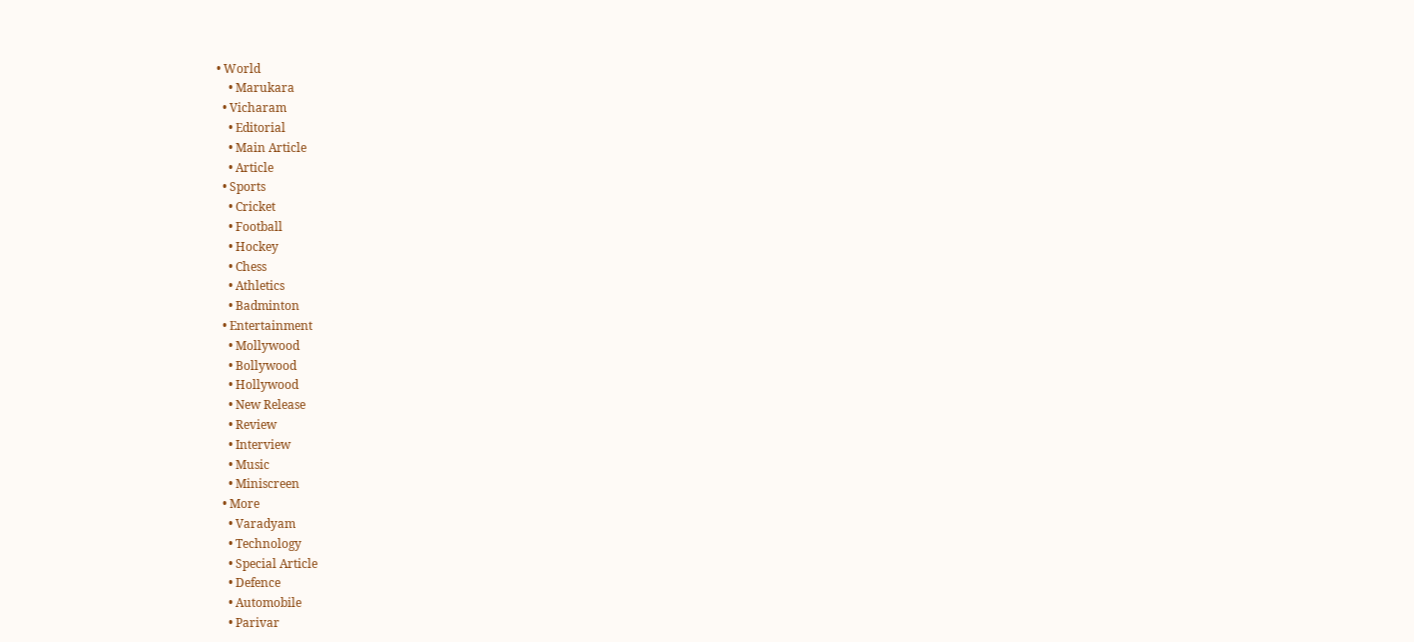• World
    • Marukara
  • Vicharam
    • Editorial
    • Main Article
    • Article
  • Sports
    • Cricket
    • Football
    • Hockey
    • Chess
    • Athletics
    • Badminton
  • Entertainment
    • Mollywood
    • Bollywood
    • Hollywood
    • New Release
    • Review
    • Interview
    • Music
    • Miniscreen
  • More
    • Varadyam
    • Technology
    • Special Article
    • Defence
    • Automobile
    • Parivar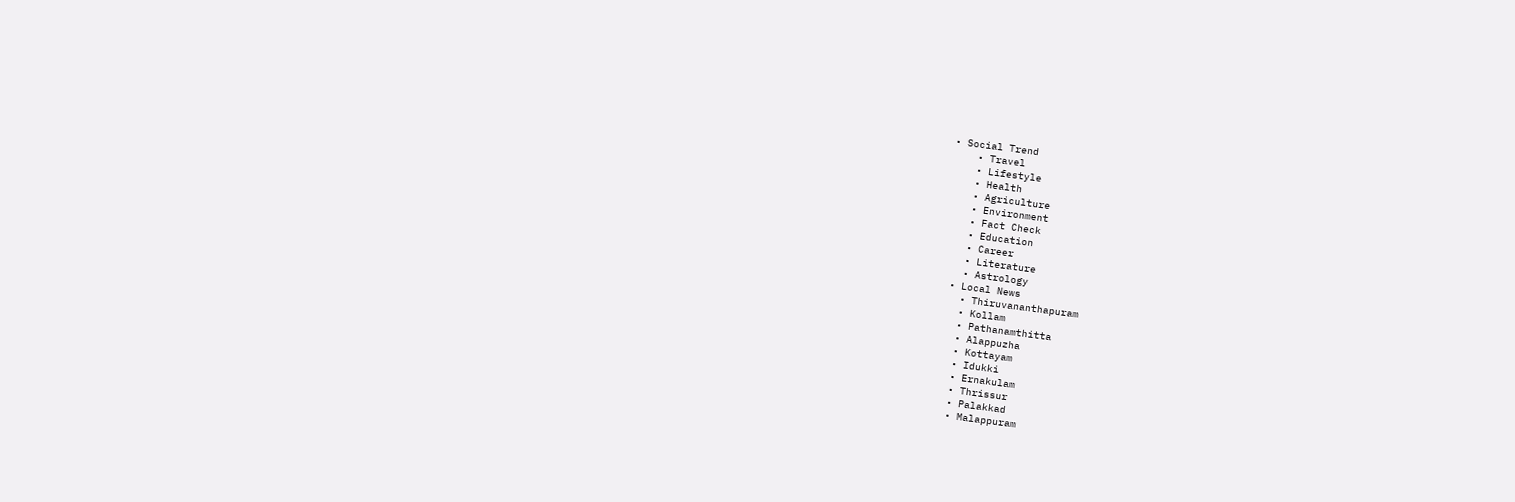• Social Trend
    • Travel
    • Lifestyle
    • Health
    • Agriculture
    • Environment
    • Fact Check
    • Education
    • Career
    • Literature
    • Astrology
  • Local News
    • Thiruvananthapuram
    • Kollam
    • Pathanamthitta
    • Alappuzha
    • Kottayam
    • Idukki
    • Ernakulam
    • Thrissur
    • Palakkad
    • Malappuram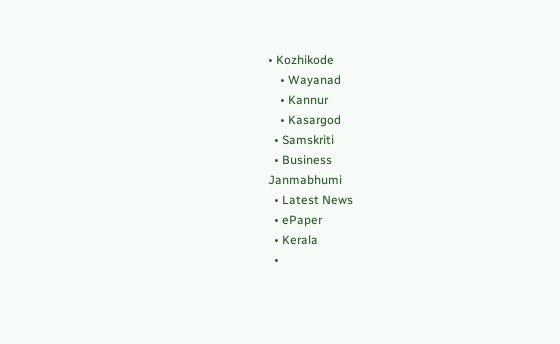• Kozhikode
    • Wayanad
    • Kannur
    • Kasargod
  • Samskriti
  • Business
Janmabhumi
  • Latest News
  • ePaper
  • Kerala
  •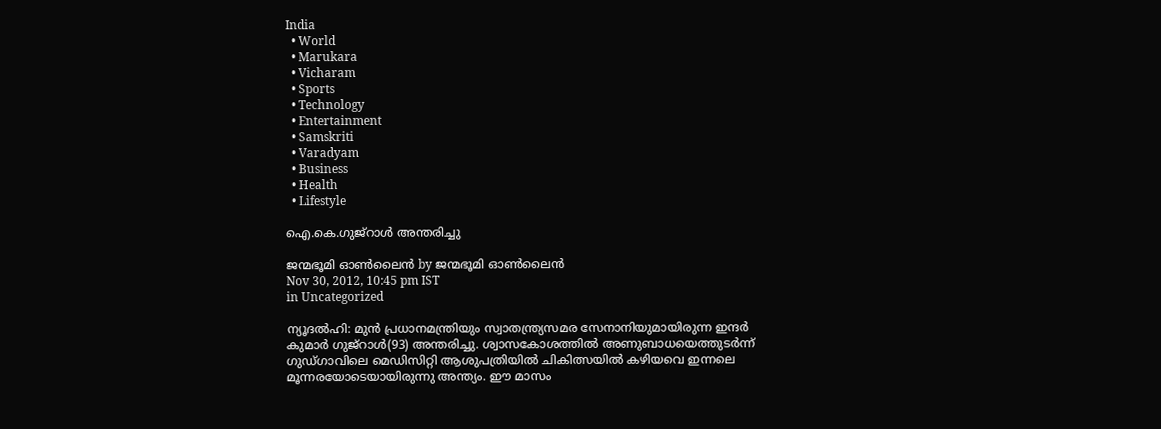India
  • World
  • Marukara
  • Vicharam
  • Sports
  • Technology
  • Entertainment
  • Samskriti
  • Varadyam
  • Business
  • Health
  • Lifestyle

ഐ.കെ.ഗുജ്‌റാള്‍ അന്തരിച്ചു

ജന്മഭൂമി ഓണ്‍ലൈന്‍ by ജന്മഭൂമി ഓണ്‍ലൈന്‍
Nov 30, 2012, 10:45 pm IST
in Uncategorized

ന്യൂദല്‍ഹി: മുന്‍ പ്രധാനമന്ത്രിയും സ്വാതന്ത്ര്യസമര സേനാനിയുമായിരുന്ന ഇന്ദര്‍ കുമാര്‍ ഗുജ്‌റാള്‍(93) അന്തരിച്ചു. ശ്വാസകോശത്തില്‍ അണുബാധയെത്തുടര്‍ന്ന്‌ ഗുഡ്ഗാവിലെ മെഡിസിറ്റി ആശുപത്രിയില്‍ ചികിത്സയില്‍ കഴിയവെ ഇന്നലെ മൂന്നരയോടെയായിരുന്നു അന്ത്യം. ഈ മാസം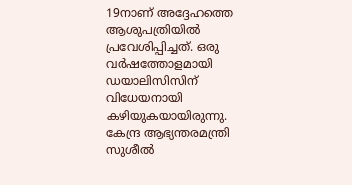19നാണ്‌ അദ്ദേഹത്തെ ആശുപത്രിയില്‍ പ്രവേശിപ്പിച്ചത്‌. ഒരു വര്‍ഷത്തോളമായി ഡയാലിസിസിന്‌ വിധേയനായി കഴിയുകയായിരുന്നു. കേന്ദ്ര ആഭ്യന്തരമന്ത്രി സുശീല്‍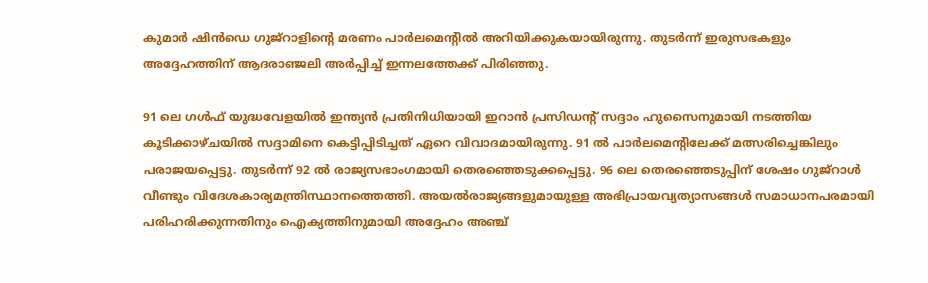കുമാര്‍ ഷിന്‍ഡെ ഗുജ്‌റാളിന്റെ മരണം പാര്‍ലമെന്റില്‍ അറിയിക്കുകയായിരുന്നു. തുടര്‍ന്ന്‌ ഇരുസഭകളും അദ്ദേഹത്തിന്‌ ആദരാഞ്ജലി അര്‍പ്പിച്ച്‌ ഇന്നലത്തേക്ക്‌ പിരിഞ്ഞു.

91 ലെ ഗള്‍ഫ്‌ യുദ്ധവേളയില്‍ ഇന്ത്യന്‍ പ്രതിനിധിയായി ഇറാന്‍ പ്രസിഡന്റ്‌ സദ്ദാം ഹുസൈനുമായി നടത്തിയ കൂടിക്കാഴ്ചയില്‍ സദ്ദാമിനെ കെട്ടിപ്പിടിച്ചത്‌ ഏറെ വിവാദമായിരുന്നു. 91 ല്‍ പാര്‍ലമെന്റിലേക്ക്‌ മത്സരിച്ചെങ്കിലും പരാജയപ്പെട്ടു. തുടര്‍ന്ന്‌ 92 ല്‍ രാജ്യസഭാംഗമായി തെരഞ്ഞെടുക്കപ്പെട്ടു. 96 ലെ തെരഞ്ഞെടുപ്പിന്‌ ശേഷം ഗുജ്‌റാള്‍ വീണ്ടും വിദേശകാര്യമന്ത്രിസ്ഥാനത്തെത്തി. അയല്‍രാജ്യങ്ങളുമായുള്ള അഭിപ്രായവ്യത്യാസങ്ങള്‍ സമാധാനപരമായി പരിഹരിക്കുന്നതിനും ഐക്യത്തിനുമായി അദ്ദേഹം അഞ്ച്‌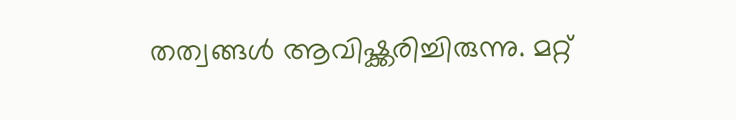തത്വങ്ങള്‍ ആവിഷ്ക്കരിച്ചിരുന്നു. മറ്റ്‌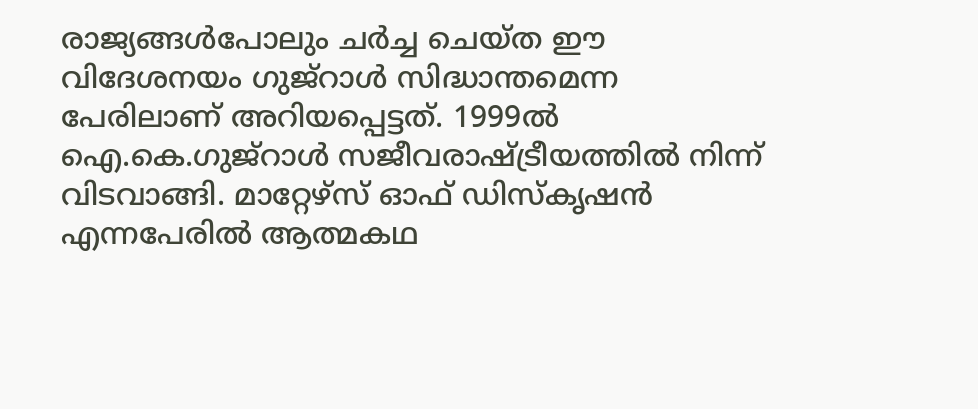രാജ്യങ്ങള്‍പോലും ചര്‍ച്ച ചെയ്ത ഈ വിദേശനയം ഗുജ്‌റാള്‍ സിദ്ധാന്തമെന്ന പേരിലാണ്‌ അറിയപ്പെട്ടത്‌. 1999ല്‍ ഐ.കെ.ഗുജ്‌റാള്‍ സജീവരാഷ്‌ട്രീയത്തില്‍ നിന്ന്‌ വിടവാങ്ങി. മാറ്റേഴ്സ്‌ ഓഫ്‌ ഡിസ്കൃഷന്‍ എന്നപേരില്‍ ആത്മകഥ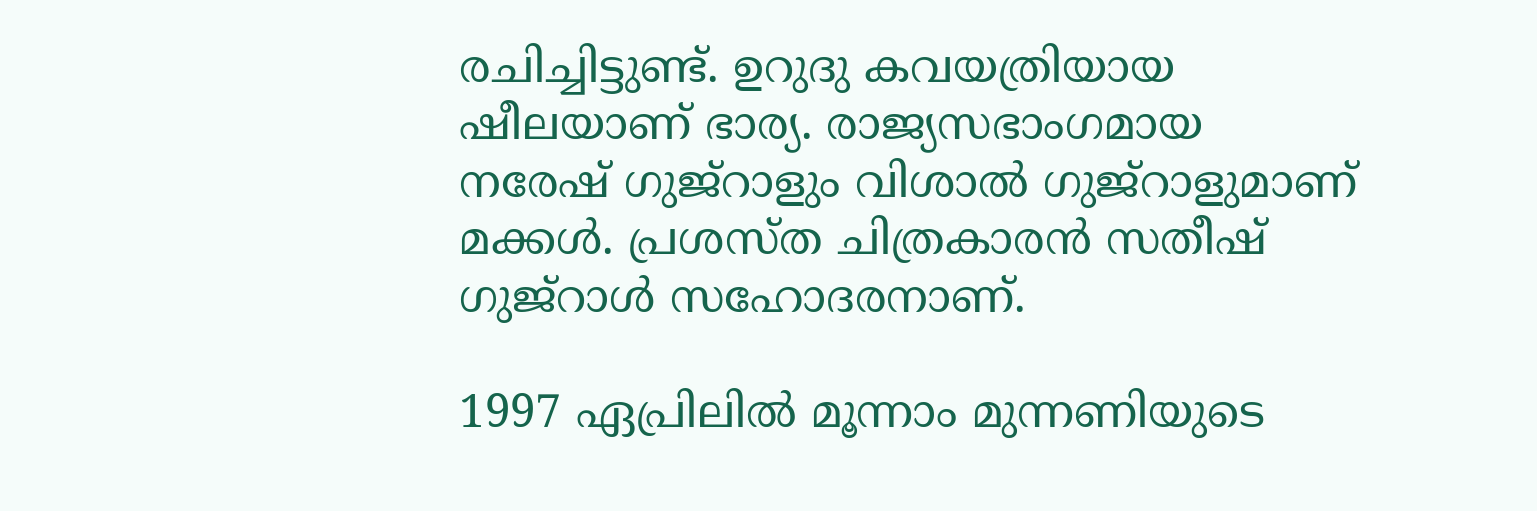രചിച്ചിട്ടുണ്ട്‌. ഉറുദു കവയത്രിയായ ഷീലയാണ്‌ ഭാര്യ. രാജ്യസഭാംഗമായ നരേഷ്‌ ഗുജ്‌റാളും വിശാല്‍ ഗുജ്‌റാളുമാണ്‌ മക്കള്‍. പ്രശസ്ത ചിത്രകാരന്‍ സതീഷ്‌ ഗുജ്‌റാള്‍ സഹോദരനാണ്‌.

1997 ഏപ്രിലില്‍ മൂന്നാം മുന്നണിയുടെ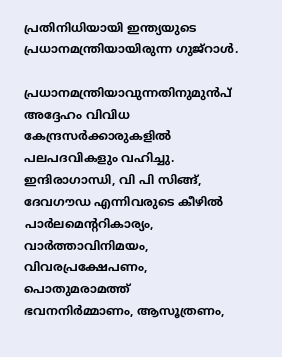പ്രതിനിധിയായി ഇന്ത്യയുടെ പ്രധാനമന്ത്രിയായിരുന്ന ഗുജ്‌റാള്‍.

പ്രധാനമന്ത്രിയാവുന്നതിനുമുന്‍പ്‌ അദ്ദേഹം വിവിധ കേന്ദ്രസര്‍ക്കാരുകളില്‍ പലപദവികളും വഹിച്ചു. ഇന്ദിരാഗാന്ധി, വി പി സിങ്ങ്‌, ദേവഗൗഡ എന്നിവരുടെ കീഴില്‍ പാര്‍ലമെന്ററികാര്യം, വാര്‍ത്താവിനിമയം, വിവരപ്രക്ഷേപണം, പൊതുമരാമത്ത്‌ ഭവനനിര്‍മ്മാണം, ആസൂത്രണം,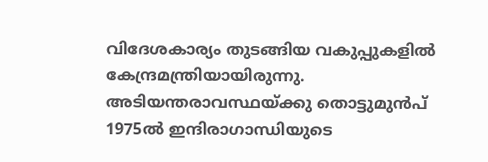വിദേശകാര്യം തുടങ്ങിയ വകുപ്പുകളില്‍ കേന്ദ്രമന്ത്രിയായിരുന്നു. അടിയന്തരാവസ്ഥയ്‌ക്കു തൊട്ടുമുന്‍പ്‌ 1975ല്‍ ഇന്ദിരാഗാന്ധിയുടെ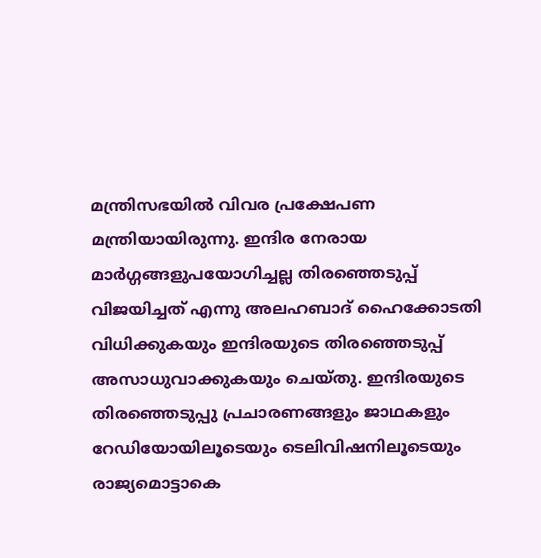മന്ത്രിസഭയില്‍ വിവര പ്രക്ഷേപണ മന്ത്രിയായിരുന്നു. ഇന്ദിര നേരായ മാര്‍ഗ്ഗങ്ങളുപയോഗിച്ചല്ല തിരഞ്ഞെടുപ്പ്‌ വിജയിച്ചത്‌ എന്നു അലഹബാദ്‌ ഹൈക്കോടതി വിധിക്കുകയും ഇന്ദിരയുടെ തിരഞ്ഞെടുപ്പ്‌ അസാധുവാക്കുകയും ചെയ്തു. ഇന്ദിരയുടെ തിരഞ്ഞെടുപ്പു പ്രചാരണങ്ങളും ജാഥകളും റേഡിയോയിലൂടെയും ടെലിവിഷനിലൂടെയും രാജ്യമൊട്ടാകെ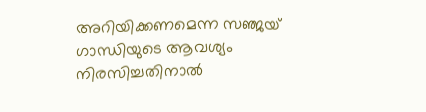അറിയിക്കണമെന്ന സഞ്ജയ്‌ ഗാന്ധിയുടെ ആവശ്യം നിരസിച്ചതിനാല്‍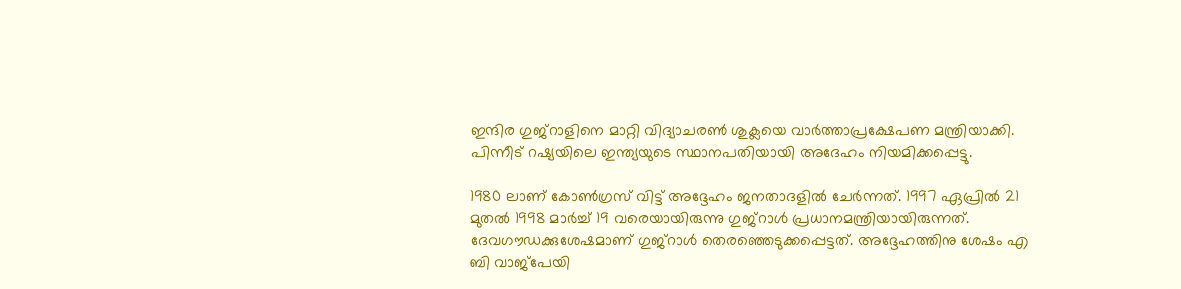ഇന്ദിര ഗുജ്‌റാളിനെ മാറ്റി വിദ്യാചരണ്‍ ശുക്ലയെ വാര്‍ത്താപ്രക്ഷേപണ മന്ത്രിയാക്കി. പിന്നീട്‌ റഷ്യയിലെ ഇന്ത്യയുടെ സ്ഥാനപതിയായി അദേഹം നിയമിക്കപ്പെട്ടു.

1980 ലാണ്‌ കോണ്‍ഗ്രസ്‌ വിട്ട്‌ അദ്ദേഹം ജനതാദളില്‍ ചേര്‍ന്നത്‌. 1997 ഏപ്രില്‍ 21 മുതല്‍ 1998 മാര്‍ച്ച്‌ 19 വരെയായിരുന്നു ഗുജ്‌റാള്‍ പ്രധാനമന്ത്രിയായിരുന്നത്‌. ദേവഗൗഡക്കുശേഷമാണ്‌ ഗുജ്‌റാള്‍ തെരഞ്ഞെടുക്കപ്പെട്ടത്‌. അദ്ദേഹത്തിനു ശേഷം എ ബി വാജ്പേയി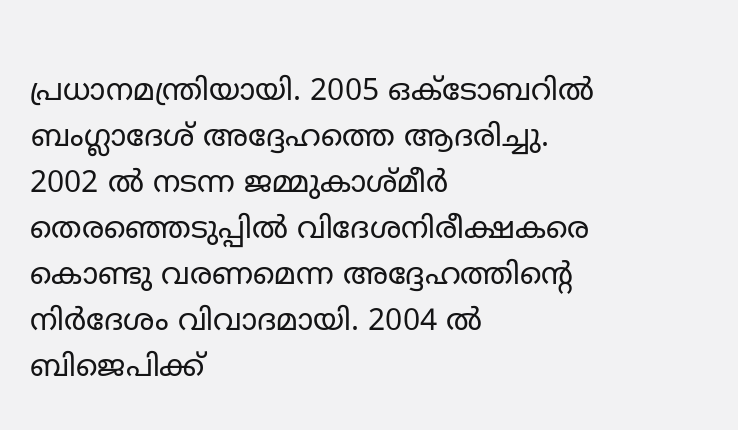പ്രധാനമന്ത്രിയായി. 2005 ഒക്ടോബറില്‍ ബംഗ്ലാദേശ്‌ അദ്ദേഹത്തെ ആദരിച്ചു. 2002 ല്‍ നടന്ന ജമ്മുകാശ്മീര്‍ തെരഞ്ഞെടുപ്പില്‍ വിദേശനിരീക്ഷകരെ കൊണ്ടു വരണമെന്ന അദ്ദേഹത്തിന്റെ നിര്‍ദേശം വിവാദമായി. 2004 ല്‍ ബിജെപിക്ക്‌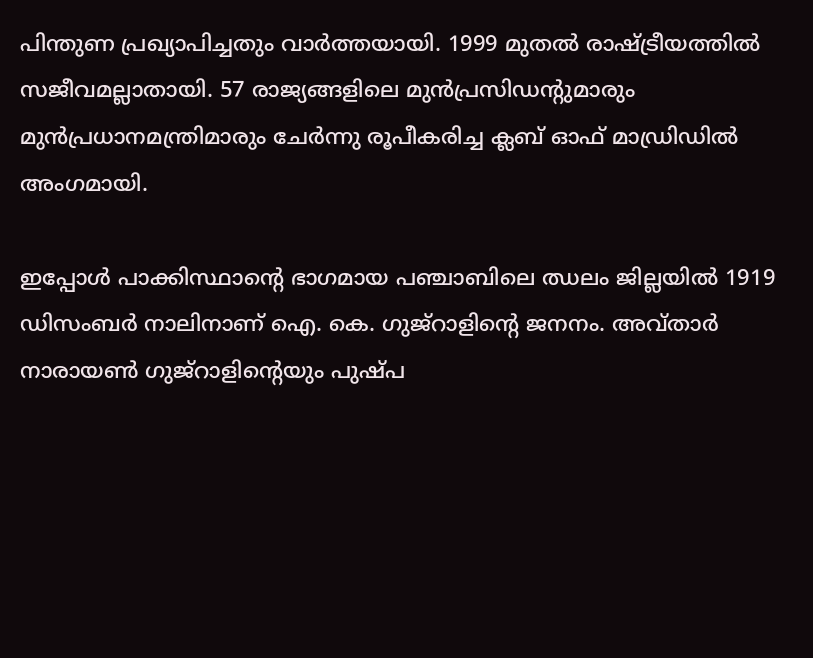പിന്തുണ പ്രഖ്യാപിച്ചതും വാര്‍ത്തയായി. 1999 മുതല്‍ രാഷ്‌ട്രീയത്തില്‍ സജീവമല്ലാതായി. 57 രാജ്യങ്ങളിലെ മുന്‍പ്രസിഡന്റുമാരും മുന്‍പ്രധാനമന്ത്രിമാരും ചേര്‍ന്നു രൂപീകരിച്ച ക്ലബ്‌ ഓഫ്‌ മാഡ്രിഡില്‍ അംഗമായി.

ഇപ്പോള്‍ പാക്കിസ്ഥാന്റെ ഭാഗമായ പഞ്ചാബിലെ ഝലം ജില്ലയില്‍ 1919 ഡിസംബര്‍ നാലിനാണ്‌ ഐ. കെ. ഗുജ്‌റാളിന്റെ ജനനം. അവ്താര്‍ നാരായണ്‍ ഗുജ്‌റാളിന്റെയും പുഷ്പ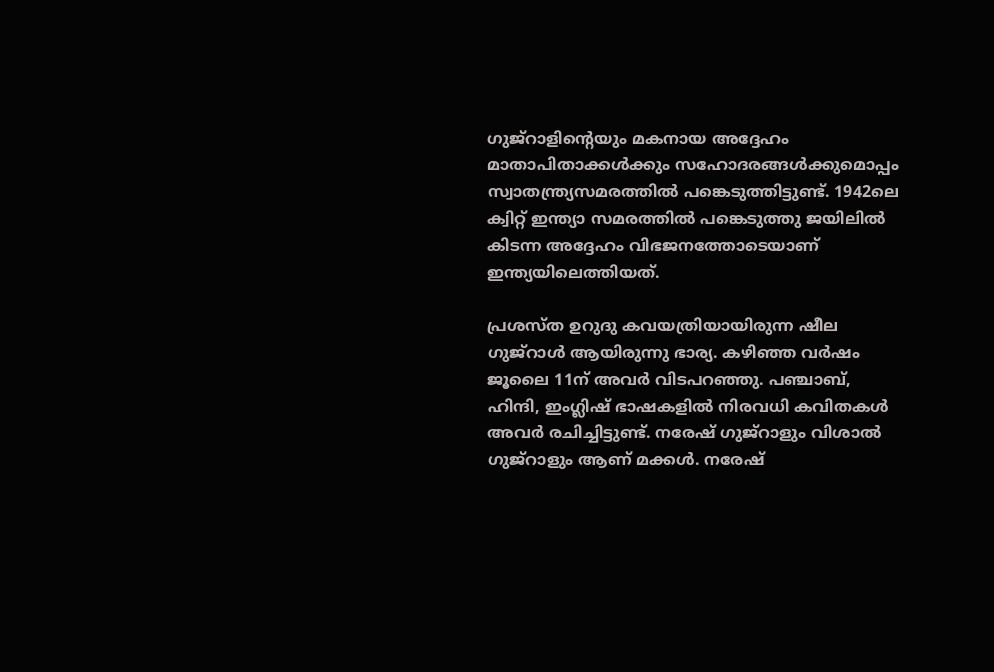ഗുജ്‌റാളിന്റെയും മകനായ അദ്ദേഹം മാതാപിതാക്കള്‍ക്കും സഹോദരങ്ങള്‍ക്കുമൊപ്പം സ്വാതന്ത്ര്യസമരത്തില്‍ പങ്കെടുത്തിട്ടുണ്ട്‌. 1942ലെ ക്വിറ്റ്‌ ഇന്ത്യാ സമരത്തില്‍ പങ്കെടുത്തു ജയിലില്‍ കിടന്ന അദ്ദേഹം വിഭജനത്തോടെയാണ്‌ ഇന്ത്യയിലെത്തിയത്‌.

പ്രശസ്ത ഉറുദു കവയത്രിയായിരുന്ന ഷീല ഗുജ്‌റാള്‍ ആയിരുന്നു ഭാര്യ. കഴിഞ്ഞ വര്‍ഷം ജൂലൈ 11ന്‌ അവര്‍ വിടപറഞ്ഞു. പഞ്ചാബ്‌, ഹിന്ദി, ഇംഗ്ലിഷ്‌ ഭാഷകളില്‍ നിരവധി കവിതകള്‍ അവര്‍ രചിച്ചിട്ടുണ്ട്‌. നരേഷ്‌ ഗുജ്‌റാളും വിശാല്‍ ഗുജ്‌റാളും ആണ്‌ മക്കള്‍. നരേഷ്‌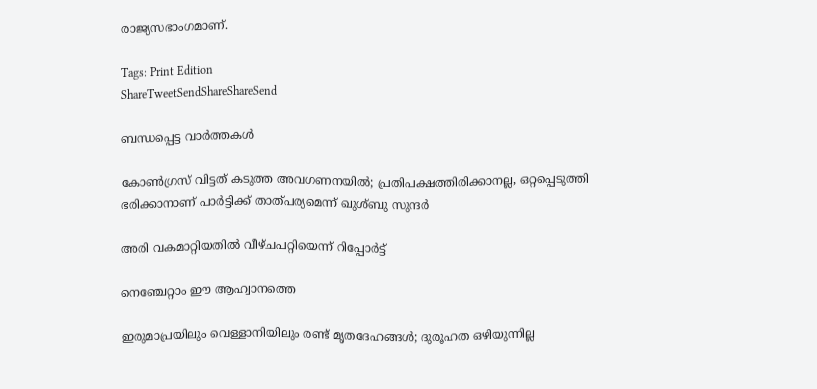രാജ്യസഭാംഗമാണ്‌.

Tags: Print Edition
ShareTweetSendShareShareSend

ബന്ധപ്പെട്ട വാര്‍ത്തകള്‍

കോണ്‍ഗ്രസ് വിട്ടത് കടുത്ത അവഗണനയില്‍; പ്രതിപക്ഷത്തിരിക്കാനല്ല, ഒറ്റപ്പെടുത്തി ഭരിക്കാനാണ് പാര്‍ട്ടിക്ക് താത്പര്യമെന്ന് ഖുശ്ബു സുന്ദര്‍

അരി വകമാറ്റിയതില്‍ വീഴ്ചപറ്റിയെന്ന് റിപ്പോര്‍ട്ട്

നെഞ്ചേറ്റാം ഈ ആഹ്വാനത്തെ

ഇരുമാപ്രയിലും വെള്ളാനിയിലും രണ്ട് മൃതദേഹങ്ങള്‍; ദുരൂഹത ഒഴിയുന്നില്ല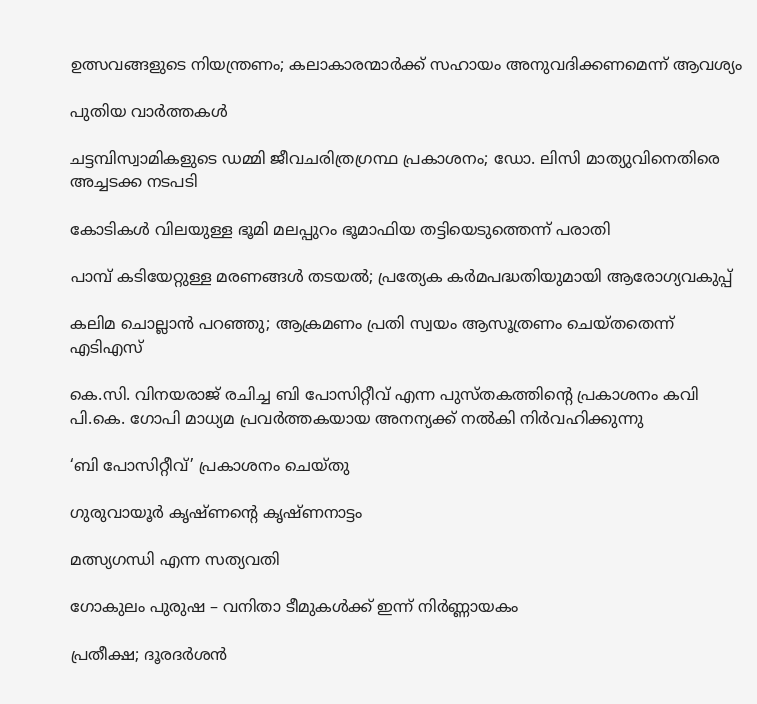ഉത്സവങ്ങളുടെ നിയന്ത്രണം; കലാകാരന്മാര്‍ക്ക് സഹായം അനുവദിക്കണമെന്ന് ആവശ്യം

പുതിയ വാര്‍ത്തകള്‍

ചട്ടമ്പിസ്വാമികളുടെ ഡമ്മി ജീവചരിത്രഗ്രന്ഥ പ്രകാശനം; ഡോ. ലിസി മാത്യുവിനെതിരെ അച്ചടക്ക നടപടി

കോടികള്‍ വിലയുള്ള ഭൂമി മലപ്പുറം ഭൂമാഫിയ തട്ടിയെടുത്തെന്ന് പരാതി

പാമ്പ് കടിയേറ്റുള്ള മരണങ്ങള്‍ തടയല്‍; പ്രത്യേക കര്‍മപദ്ധതിയുമായി ആരോഗ്യവകുപ്പ്

കലിമ ചൊല്ലാന്‍ പറഞ്ഞു; ആക്രമണം പ്രതി സ്വയം ആസൂത്രണം ചെയ്തതെന്ന് എടിഎസ്

കെ.സി. വിനയരാജ് രചിച്ച ബി പോസിറ്റീവ് എന്ന പുസ്തകത്തിന്റെ പ്രകാശനം കവി പി.കെ. ഗോപി മാധ്യമ പ്രവര്‍ത്തകയായ അനന്യക്ക് നല്‍കി നിര്‍വഹിക്കുന്നു

‘ബി പോസിറ്റീവ്’ പ്രകാശനം ചെയ്തു

ഗുരുവായൂര്‍ കൃഷ്ണന്റെ കൃഷ്ണനാട്ടം

മത്സ്യഗന്ധി എന്ന സത്യവതി

ഗോകുലം പുരുഷ – വനിതാ ടീമുകള്‍ക്ക് ഇന്ന് നിര്‍ണ്ണായകം

പ്രതീക്ഷ; ദൂരദര്‍ശന്‍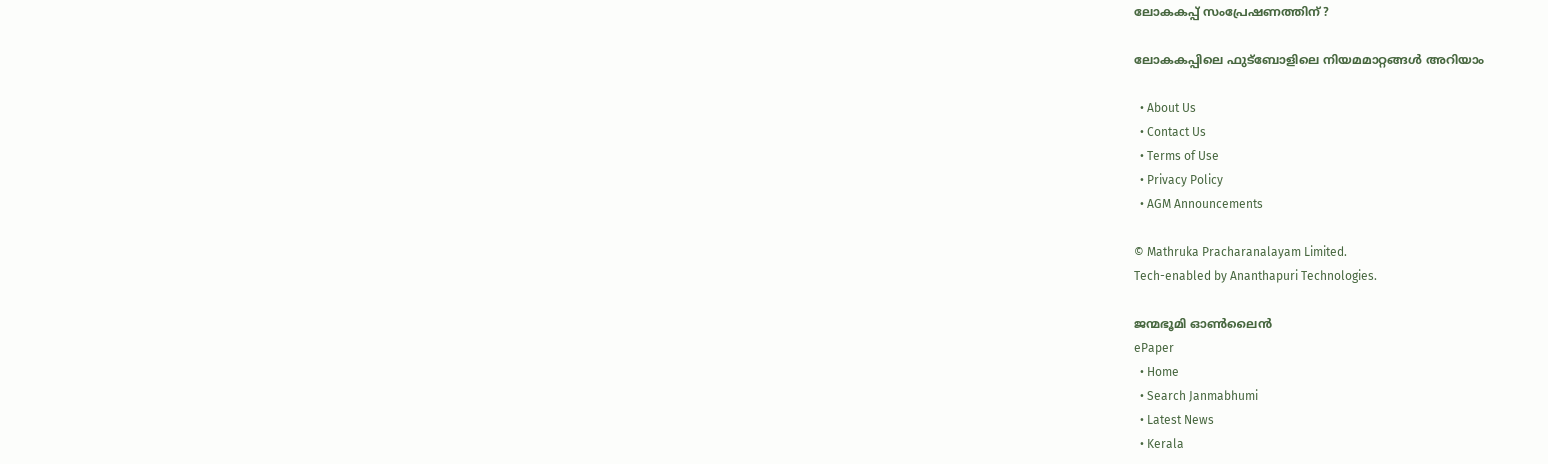ലോകകപ്പ് സംപ്രേഷണത്തിന് ?

ലോകകപ്പിലെ ഫുട്‌ബോളിലെ നിയമമാറ്റങ്ങള്‍ അറിയാം

  • About Us
  • Contact Us
  • Terms of Use
  • Privacy Policy
  • AGM Announcements

© Mathruka Pracharanalayam Limited.
Tech-enabled by Ananthapuri Technologies.

ജന്മഭൂമി ഓണ്‍ലൈന്‍
ePaper
  • Home
  • Search Janmabhumi
  • Latest News
  • Kerala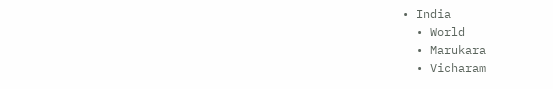• India
  • World
  • Marukara
  • Vicharam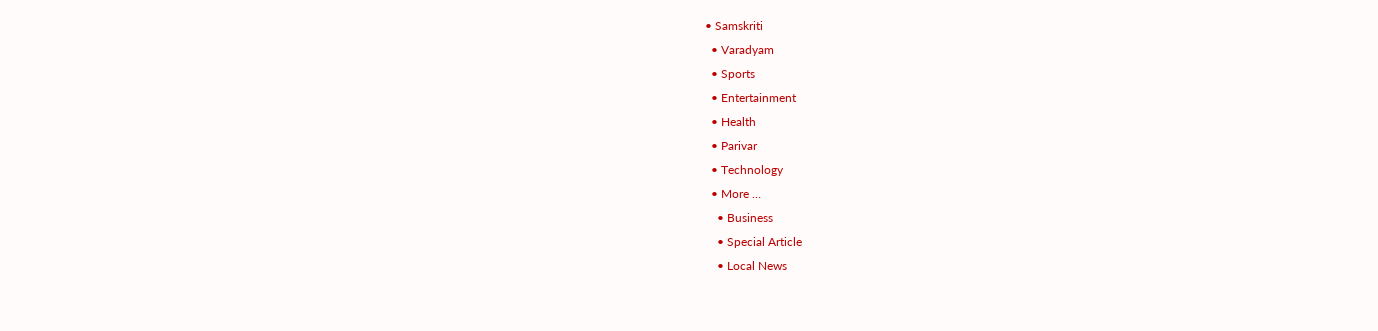• Samskriti
  • Varadyam
  • Sports
  • Entertainment
  • Health
  • Parivar
  • Technology
  • More …
    • Business
    • Special Article
    • Local News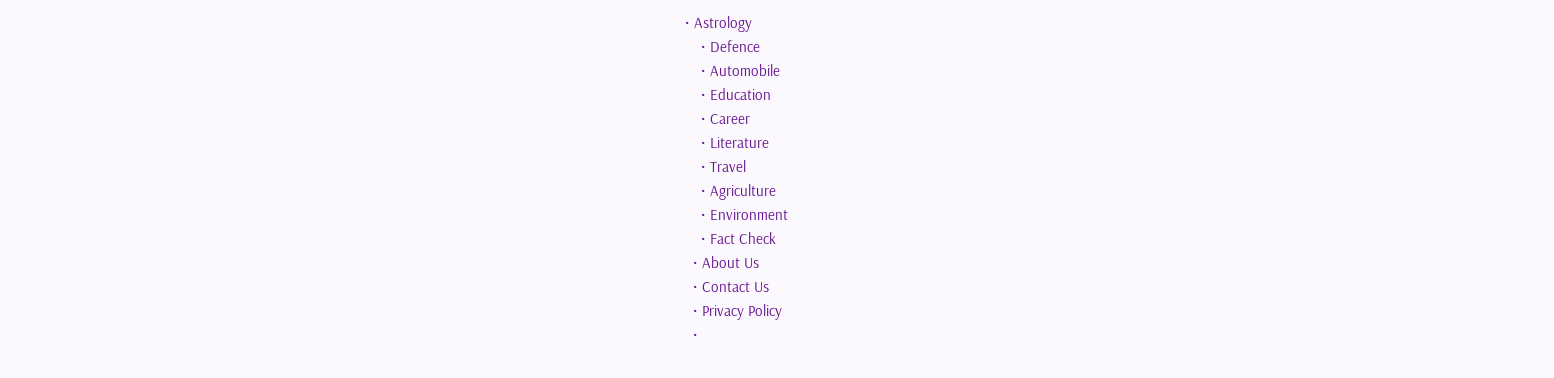• Astrology
    • Defence
    • Automobile
    • Education
    • Career
    • Literature
    • Travel
    • Agriculture
    • Environment
    • Fact Check
  • About Us
  • Contact Us
  • Privacy Policy
  •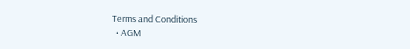Terms and Conditions
  • AGM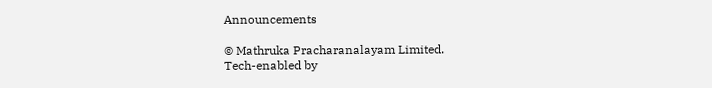Announcements

© Mathruka Pracharanalayam Limited.
Tech-enabled by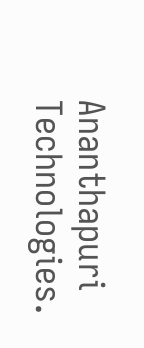Ananthapuri Technologies.